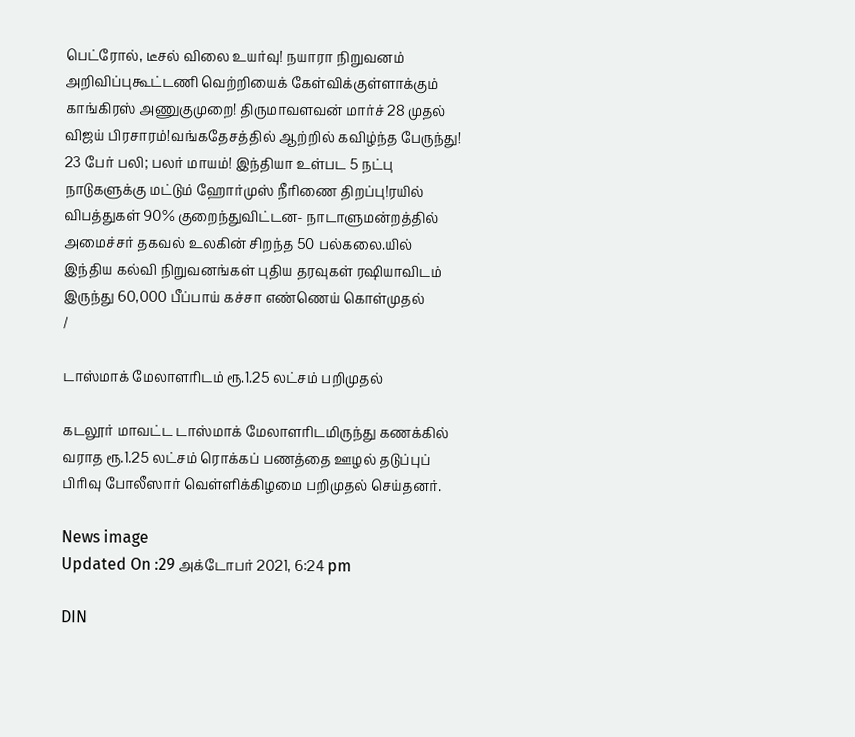பெட்ரோல், டீசல் விலை உயர்வு! நயாரா நிறுவனம் அறிவிப்புகூட்டணி வெற்றியைக் கேள்விக்குள்ளாக்கும் காங்கிரஸ் அணுகுமுறை! திருமாவளவன் மார்ச் 28 முதல் விஜய் பிரசாரம்!வங்கதேசத்தில் ஆற்றில் கவிழ்ந்த பேருந்து! 23 பேர் பலி; பலர் மாயம்! இந்தியா உள்பட 5 நட்பு நாடுகளுக்கு மட்டும் ஹோர்முஸ் நீரிணை திறப்பு!ரயில் விபத்துகள் 90% குறைந்துவிட்டன- நாடாளுமன்றத்தில் அமைச்சர் தகவல் உலகின் சிறந்த 50 பல்கலை.யில் இந்திய கல்வி நிறுவனங்கள் புதிய தரவுகள் ரஷியாவிடம் இருந்து 60,000 பீப்பாய் கச்சா எண்ணெய் கொள்முதல்
/

டாஸ்மாக் மேலாளரிடம் ரூ.1.25 லட்சம் பறிமுதல்

கடலூர் மாவட்ட டாஸ்மாக் மேலாளரிடமிருந்து கணக்கில் வராத ரூ.1.25 லட்சம் ரொக்கப் பணத்தை ஊழல் தடுப்புப் பிரிவு போலீஸார் வெள்ளிக்கிழமை பறிமுதல் செய்தனர்.

News image
Updated On :29 அக்டோபர் 2021, 6:24 pm

DIN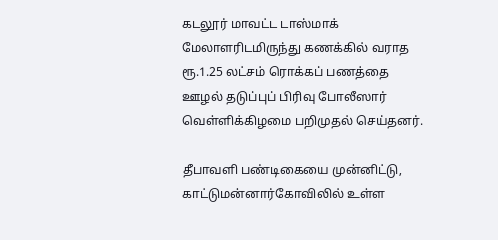கடலூர் மாவட்ட டாஸ்மாக் மேலாளரிடமிருந்து கணக்கில் வராத ரூ.1.25 லட்சம் ரொக்கப் பணத்தை ஊழல் தடுப்புப் பிரிவு போலீஸார் வெள்ளிக்கிழமை பறிமுதல் செய்தனர்.

தீபாவளி பண்டிகையை முன்னிட்டு, காட்டுமன்னார்கோவிலில் உள்ள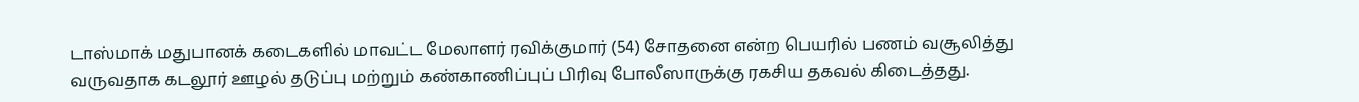டாஸ்மாக் மதுபானக் கடைகளில் மாவட்ட மேலாளர் ரவிக்குமார் (54) சோதனை என்ற பெயரில் பணம் வசூலித்து வருவதாக கடலூர் ஊழல் தடுப்பு மற்றும் கண்காணிப்புப் பிரிவு போலீஸாருக்கு ரகசிய தகவல் கிடைத்தது.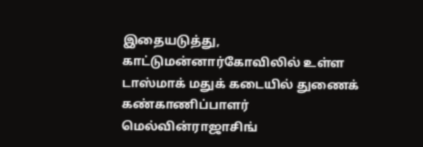இதையடுத்து, காட்டுமன்னார்கோவிலில் உள்ள டாஸ்மாக் மதுக் கடையில் துணைக் கண்காணிப்பாளர் மெல்வின்ராஜாசிங்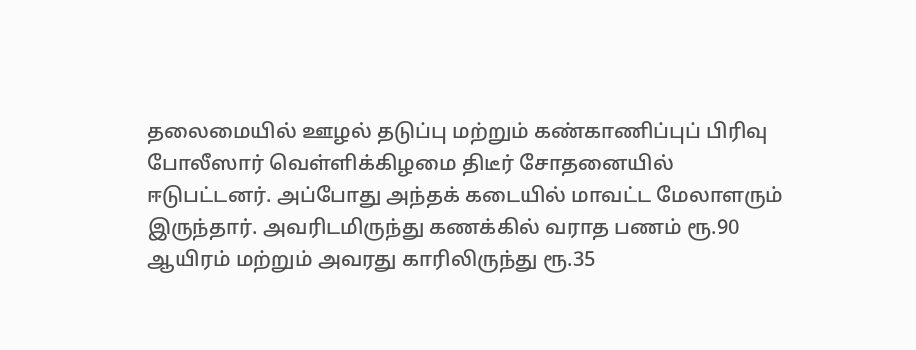தலைமையில் ஊழல் தடுப்பு மற்றும் கண்காணிப்புப் பிரிவு போலீஸார் வெள்ளிக்கிழமை திடீர் சோதனையில் ஈடுபட்டனர். அப்போது அந்தக் கடையில் மாவட்ட மேலாளரும் இருந்தார். அவரிடமிருந்து கணக்கில் வராத பணம் ரூ.90 ஆயிரம் மற்றும் அவரது காரிலிருந்து ரூ.35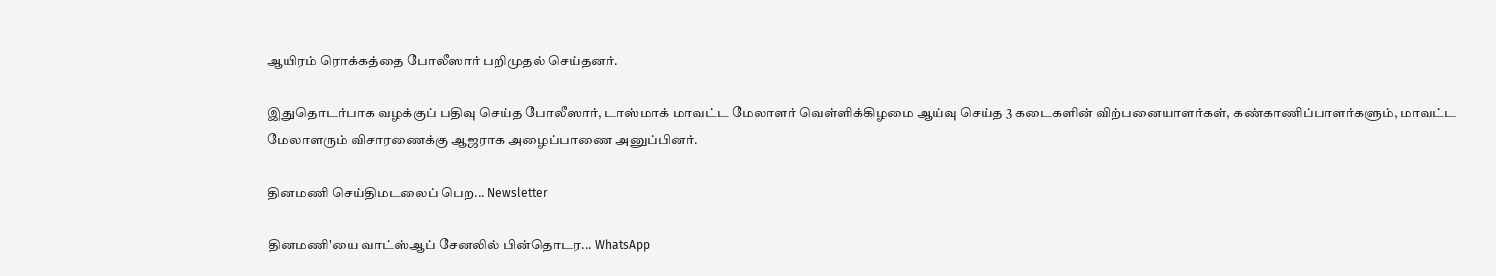ஆயிரம் ரொக்கத்தை போலீஸார் பறிமுதல் செய்தனர்.

இதுதொடர்பாக வழக்குப் பதிவு செய்த போலீஸார், டாஸ்மாக் மாவட்ட மேலாளர் வெள்ளிக்கிழமை ஆய்வு செய்த 3 கடைகளின் விற்பனையாளர்கள், கண்காணிப்பாளர்களும், மாவட்ட மேலாளரும் விசாரணைக்கு ஆஜராக அழைப்பாணை அனுப்பினர்.

தினமணி செய்திமடலைப் பெற... Newsletter

தினமணி'யை வாட்ஸ்ஆப் சேனலில் பின்தொடர... WhatsApp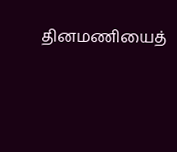தினமணியைத்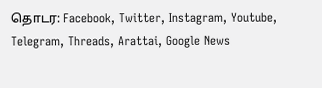தொடர: Facebook, Twitter, Instagram, Youtube, Telegram, Threads, Arattai, Google News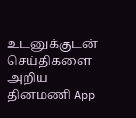உடனுக்குடன் செய்திகளை அறிய தினமணி App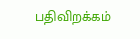பதிவிறக்கம்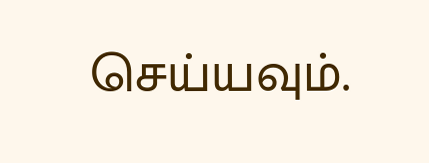செய்யவும்.